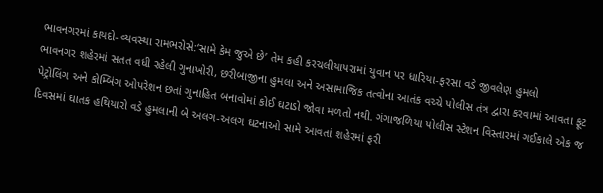ભાવનગરમાં કાયદો-વ્યવસ્થા રામભરોસે:‘સામે કેમ જુએ છે’ તેમ કહી કરચલીયાપરામાં યુવાન પર ધારિયા-ફરસા વડે જીવલેણ હુમલો
ભાવનગર શહેરમાં સતત વધી રહેલી ગુનાખોરી, છરીબાજીના હુમલા અને અસામાજિક તત્વોના આતંક વચ્ચે પોલીસ તંત્ર દ્વારા કરવામાં આવતા ફૂટ પેટ્રોલિંગ અને કોમ્બિંગ ઓપરેશન છતાં ગુનાહિત બનાવોમાં કોઈ ઘટાડો જોવા મળતો નથી. ગંગાજળિયા પોલીસ સ્ટેશન વિસ્તારમાં ગઈકાલે એક જ દિવસમાં ઘાતક હથિયારો વડે હુમલાની બે અલગ-અલગ ઘટનાઓ સામે આવતાં શહેરમાં ફરી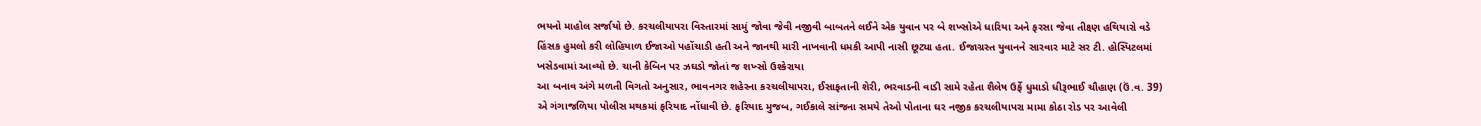ભયનો માહોલ સર્જાયો છે. કરચલીયાપરા વિસ્તારમાં સામું જોવા જેવી નજીવી બાબતને લઈને એક યુવાન પર બે શખ્સોએ ધારિયા અને ફરસા જેવા તીક્ષ્ણ હથિયારો વડે હિંસક હુમલો કરી લોહિયાળ ઈજાઓ પહોંચાડી હતી અને જાનથી મારી નાખવાની ધમકી આપી નાસી છૂટ્યા હતા. ઈજાગ્રસ્ત યુવાનને સારવાર માટે સર ટી. હોસ્પિટલમાં ખસેડવામાં આવ્યો છે. ચાની કેબિન પર ઝઘડો જોતાં જ શખ્સો ઉશ્કેરાયા
આ બનાવ અંગે મળતી વિગતો અનુસાર, ભાવનગર શહેરના કરચલીયાપરા, ઈસાફતાની શેરી, ભરવાડની વાડી સામે રહેતા શૈલેષ ઉર્ફે ધુમાડો ધીરૂભાઈ ચૌહાણ (ઉં.વ. 39) એ ગંગાજળિયા પોલીસ મથકમાં ફરિયાદ નોંધાવી છે. ફરિયાદ મુજબ, ગઈકાલે સાંજના સમયે તેઓ પોતાના ઘર નજીક કરચલીયાપરા મામા કોઠા રોડ પર આવેલી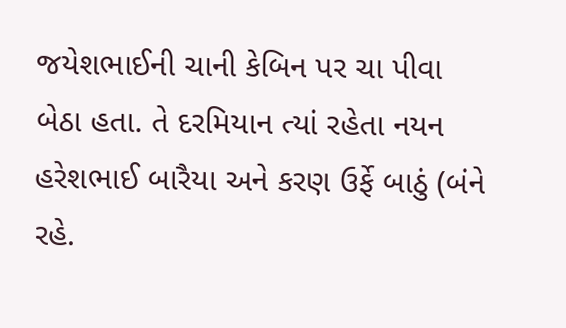જયેશભાઈની ચાની કેબિન પર ચા પીવા બેઠા હતા. તે દરમિયાન ત્યાં રહેતા નયન હરેશભાઈ બારૈયા અને કરણ ઉર્ફે બાઠું (બંને રહે.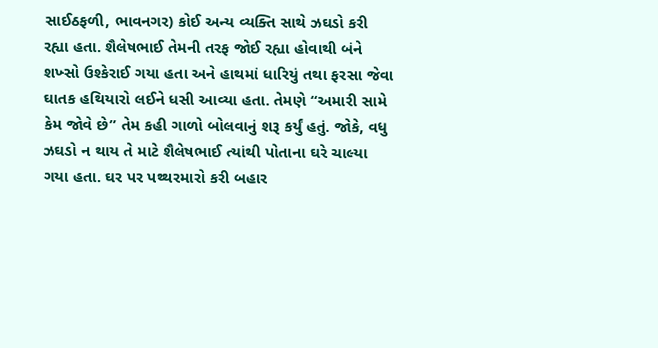સાઈઠફળી, ભાવનગર) કોઈ અન્ય વ્યક્તિ સાથે ઝઘડો કરી રહ્યા હતા. શૈલેષભાઈ તેમની તરફ જોઈ રહ્યા હોવાથી બંને શખ્સો ઉશ્કેરાઈ ગયા હતા અને હાથમાં ધારિયું તથા ફરસા જેવા ઘાતક હથિયારો લઈને ધસી આવ્યા હતા. તેમણે “અમારી સામે કેમ જોવે છે” તેમ કહી ગાળો બોલવાનું શરૂ કર્યું હતું. જોકે, વધુ ઝઘડો ન થાય તે માટે શૈલેષભાઈ ત્યાંથી પોતાના ઘરે ચાલ્યા ગયા હતા. ઘર પર પથ્થરમારો કરી બહાર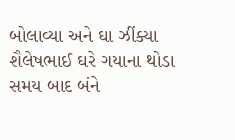બોલાવ્યા અને ઘા ઝીંક્યા
શૈલેષભાઈ ઘરે ગયાના થોડા સમય બાદ બંને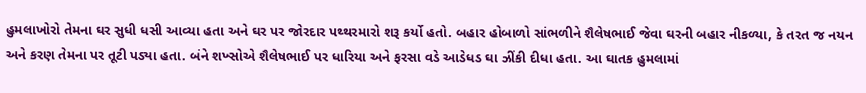હુમલાખોરો તેમના ઘર સુધી ધસી આવ્યા હતા અને ઘર પર જોરદાર પથ્થરમારો શરૂ કર્યો હતો. બહાર હોબાળો સાંભળીને શૈલેષભાઈ જેવા ઘરની બહાર નીકળ્યા, કે તરત જ નયન અને કરણ તેમના પર તૂટી પડ્યા હતા. બંને શખ્સોએ શૈલેષભાઈ પર ધારિયા અને ફરસા વડે આડેધડ ઘા ઝીંકી દીધા હતા. આ ઘાતક હુમલામાં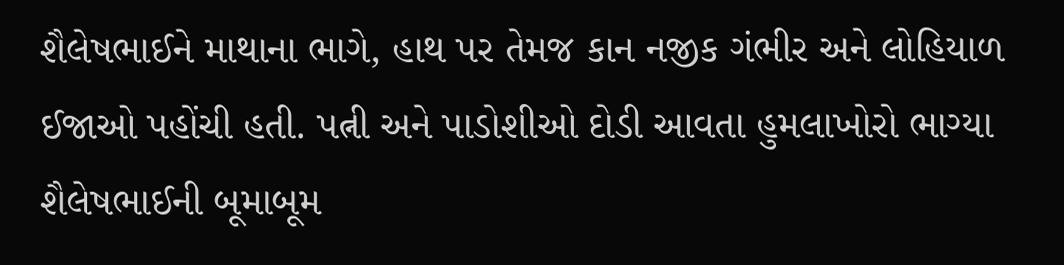શૈલેષભાઈને માથાના ભાગે, હાથ પર તેમજ કાન નજીક ગંભીર અને લોહિયાળ ઈજાઓ પહોંચી હતી. પત્ની અને પાડોશીઓ દોડી આવતા હુમલાખોરો ભાગ્યા
શૈલેષભાઈની બૂમાબૂમ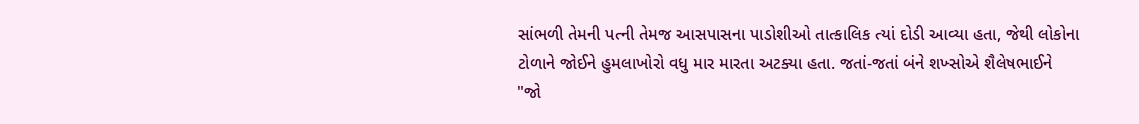સાંભળી તેમની પત્ની તેમજ આસપાસના પાડોશીઓ તાત્કાલિક ત્યાં દોડી આવ્યા હતા, જેથી લોકોના ટોળાને જોઈને હુમલાખોરો વધુ માર મારતા અટક્યા હતા. જતાં-જતાં બંને શખ્સોએ શૈલેષભાઈને "જો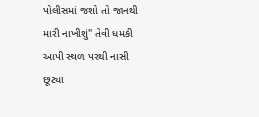પોલીસમાં જશો તો જાનથી મારી નાખીશું" તેવી ધમકી આપી સ્થળ પરથી નાસી છૂટ્યા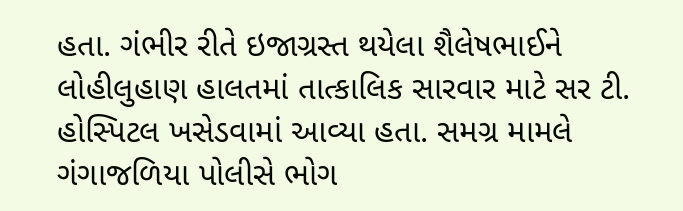હતા. ગંભીર રીતે ઇજાગ્રસ્ત થયેલા શૈલેષભાઈને લોહીલુહાણ હાલતમાં તાત્કાલિક સારવાર માટે સર ટી. હોસ્પિટલ ખસેડવામાં આવ્યા હતા. સમગ્ર મામલે ગંગાજળિયા પોલીસે ભોગ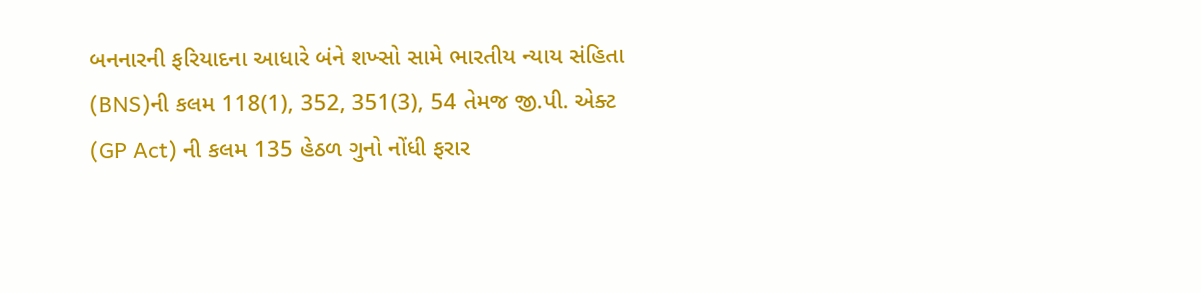બનનારની ફરિયાદના આધારે બંને શખ્સો સામે ભારતીય ન્યાય સંહિતા (BNS)ની કલમ 118(1), 352, 351(3), 54 તેમજ જી.પી. એક્ટ (GP Act) ની કલમ 135 હેઠળ ગુનો નોંધી ફરાર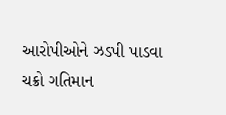આરોપીઓને ઝડપી પાડવા ચક્રો ગતિમાન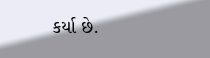કર્યા છે.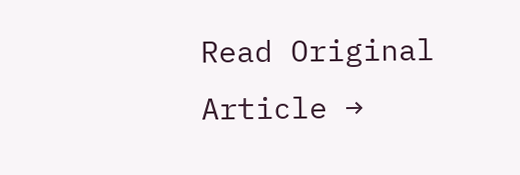Read Original Article →